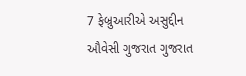7 ફેબ્રુઆરીએ અસુદ્દીન ઔવેસી ગુજરાત ગુજરાત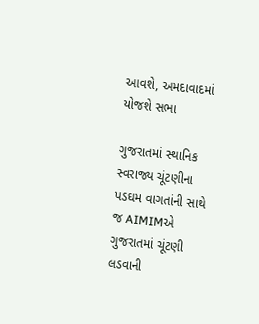આવશે, અમદાવાદમાં યોજશે સભા

ગુજરાતમાં સ્થાનિક સ્વરાજ્ય ચૂંટણીના પડઘમ વાગતાંની સાથે જ AIMIMએ ગુજરાતમાં ચૂંટણી લડવાની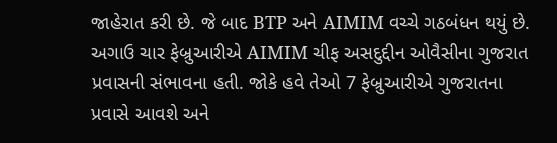જાહેરાત કરી છે. જે બાદ BTP અને AIMIM વચ્ચે ગઠબંધન થયું છે. અગાઉ ચાર ફેબ્રુઆરીએ AIMIM ચીફ અસદુદ્દીન ઓવૈસીના ગુજરાત પ્રવાસની સંભાવના હતી. જોકે હવે તેઓ 7 ફેબ્રુઆરીએ ગુજરાતના પ્રવાસે આવશે અને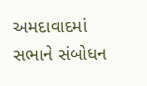અમદાવાદમાં સભાને સંબોધન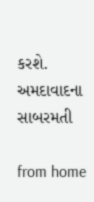કરશે. અમદાવાદના સાબરમતી

from home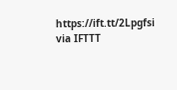https://ift.tt/2Lpgfsi
via IFTTT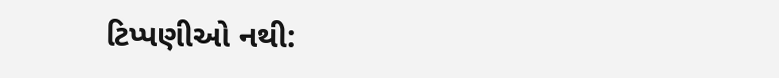ટિપ્પણીઓ નથી: